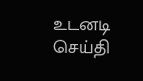உடனடி செய்தி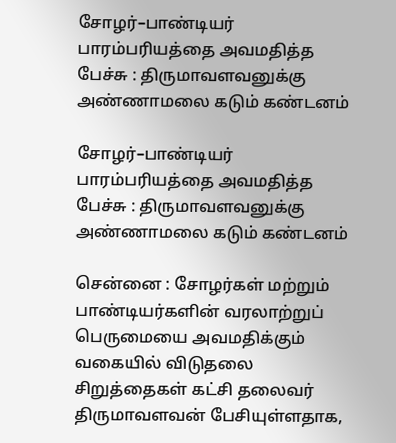சோழர்–பாண்டியர் பாரம்பரியத்தை அவமதித்த பேச்சு : திருமாவளவனுக்கு அண்ணாமலை கடும் கண்டனம்

சோழர்–பாண்டியர் பாரம்பரியத்தை அவமதித்த பேச்சு : திருமாவளவனுக்கு அண்ணாமலை கடும் கண்டனம்

சென்னை : சோழர்கள் மற்றும் பாண்டியர்களின் வரலாற்றுப் பெருமையை அவமதிக்கும் வகையில் விடுதலை சிறுத்தைகள் கட்சி தலைவர் திருமாவளவன் பேசியுள்ளதாக,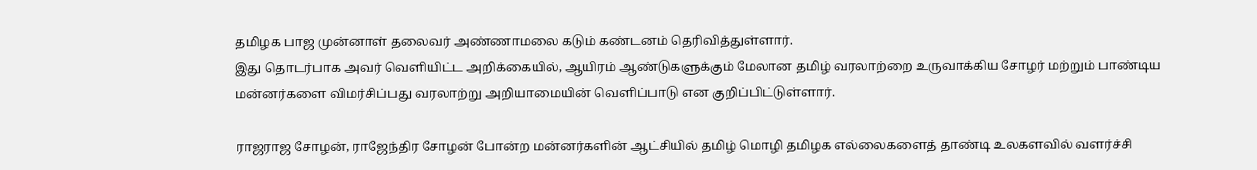தமிழக பாஜ முன்னாள் தலைவர் அண்ணாமலை கடும் கண்டனம் தெரிவித்துள்ளார்.
இது தொடர்பாக அவர் வெளியிட்ட அறிக்கையில், ஆயிரம் ஆண்டுகளுக்கும் மேலான தமிழ் வரலாற்றை உருவாக்கிய சோழர் மற்றும் பாண்டிய மன்னர்களை விமர்சிப்பது வரலாற்று அறியாமையின் வெளிப்பாடு என குறிப்பிட்டுள்ளார்.

ராஜராஜ சோழன், ராஜேந்திர சோழன் போன்ற மன்னர்களின் ஆட்சியில் தமிழ் மொழி தமிழக எல்லைகளைத் தாண்டி உலகளவில் வளர்ச்சி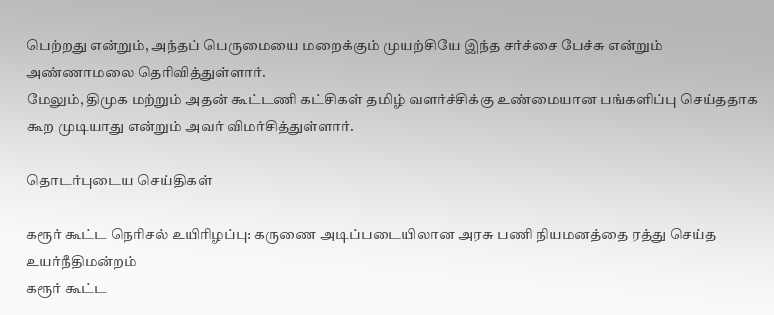பெற்றது என்றும், அந்தப் பெருமையை மறைக்கும் முயற்சியே இந்த சர்ச்சை பேச்சு என்றும் அண்ணாமலை தெரிவித்துள்ளார்.
மேலும், திமுக மற்றும் அதன் கூட்டணி கட்சிகள் தமிழ் வளர்ச்சிக்கு உண்மையான பங்களிப்பு செய்ததாக கூற முடியாது என்றும் அவர் விமர்சித்துள்ளார்.

தொடர்புடைய செய்திகள்

கரூர் கூட்ட நெரிசல் உயிரிழப்பு: கருணை அடிப்படையிலான அரசு பணி நியமனத்தை ரத்து செய்த உயர்நீதிமன்றம்
கரூர் கூட்ட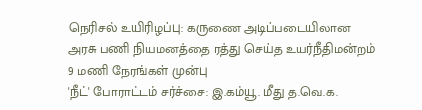நெரிசல் உயிரிழப்பு: கருணை அடிப்படையிலான அரசு பணி நியமனத்தை ரத்து செய்த உயர்நீதிமன்றம்
9 மணி நேரங்கள் முன்பு
'நீட்' போராட்டம் சர்ச்சை: இ.கம்யூ. மீது த.வெ.க.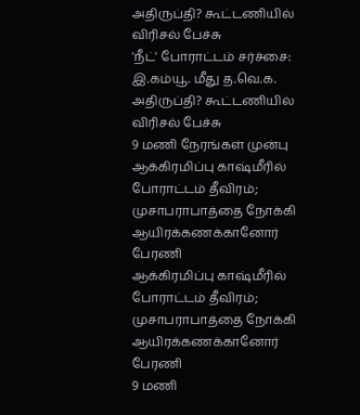அதிருப்தி? கூட்டணியில் விரிசல் பேச்சு
'நீட்' போராட்டம் சர்ச்சை: இ.கம்யூ. மீது த.வெ.க. அதிருப்தி? கூட்டணியில் விரிசல் பேச்சு
9 மணி நேரங்கள் முன்பு
ஆக்கிரமிப்பு காஷ்மீரில் போராட்டம் தீவிரம்; முசாபராபாத்தை நோக்கி ஆயிரக்கணக்கானோர் பேரணி
ஆக்கிரமிப்பு காஷ்மீரில் போராட்டம் தீவிரம்; முசாபராபாத்தை நோக்கி ஆயிரக்கணக்கானோர் பேரணி
9 மணி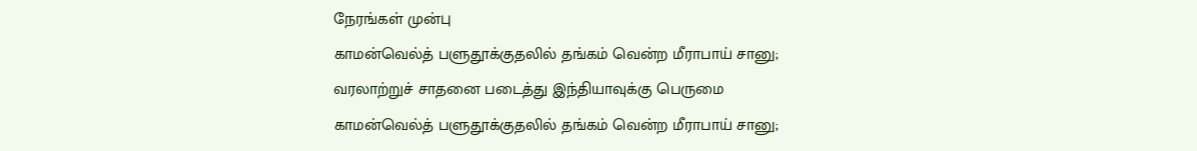நேரங்கள் முன்பு
காமன்வெல்த் பளுதூக்குதலில் தங்கம் வென்ற மீராபாய் சானு; வரலாற்றுச் சாதனை படைத்து இந்தியாவுக்கு பெருமை
காமன்வெல்த் பளுதூக்குதலில் தங்கம் வென்ற மீராபாய் சானு;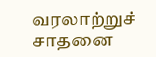வரலாற்றுச் சாதனை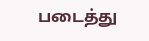படைத்து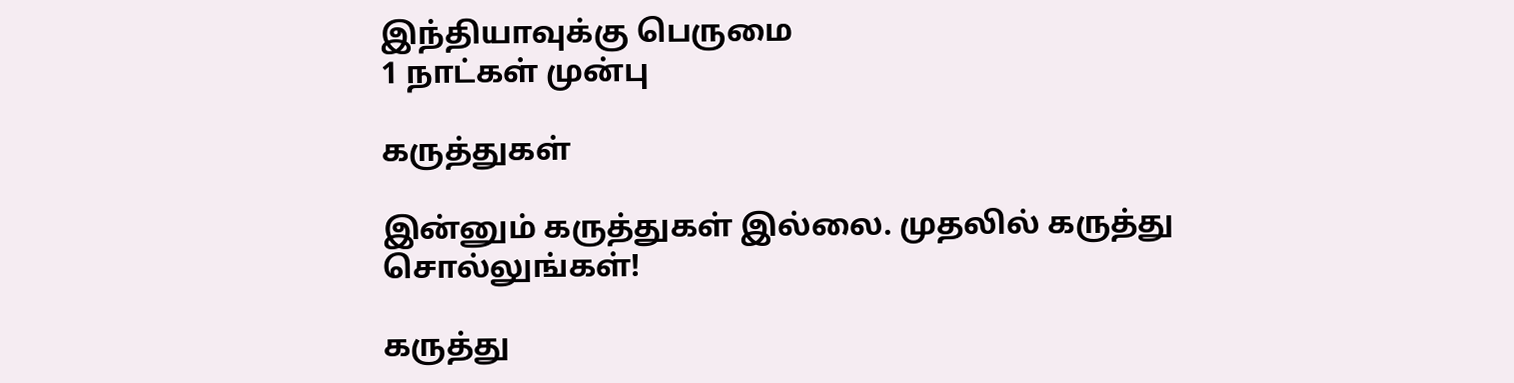இந்தியாவுக்கு பெருமை
1 நாட்கள் முன்பு

கருத்துகள்

இன்னும் கருத்துகள் இல்லை. முதலில் கருத்து சொல்லுங்கள்!

கருத்து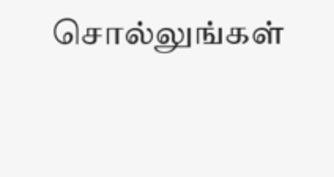சொல்லுங்கள்